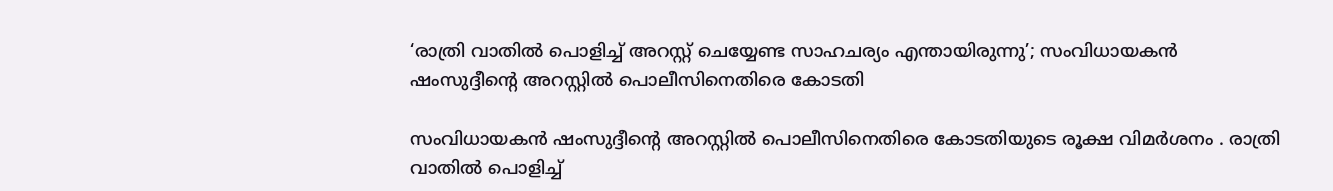‘രാത്രി വാതില്‍ പൊളിച്ച്‌ അറസ്റ്റ് ചെയ്യേണ്ട സാഹചര്യം എന്തായിരുന്നു’; സംവിധായകൻ ഷംസുദ്ദീന്‍റെ അറസ്റ്റില്‍ പൊലീസിനെതിരെ കോടതി

സംവിധായകൻ ഷംസുദ്ദീന്‍റെ അറസ്റ്റില്‍ പൊലീസിനെതിരെ കോടതിയുടെ രൂക്ഷ വിമർശനം . രാത്രി വാതില്‍ പൊളിച്ച്‌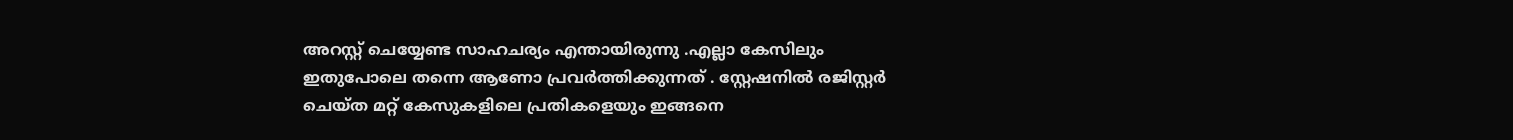അറസ്റ്റ് ചെയ്യേണ്ട സാഹചര്യം എന്തായിരുന്നു .എല്ലാ കേസിലും ഇതുപോലെ തന്നെ ആണോ പ്രവർത്തിക്കുന്നത് . സ്റ്റേഷനില്‍ രജിസ്റ്റർ ചെയ്ത മറ്റ് കേസുകളിലെ പ്രതികളെയും ഇങ്ങനെ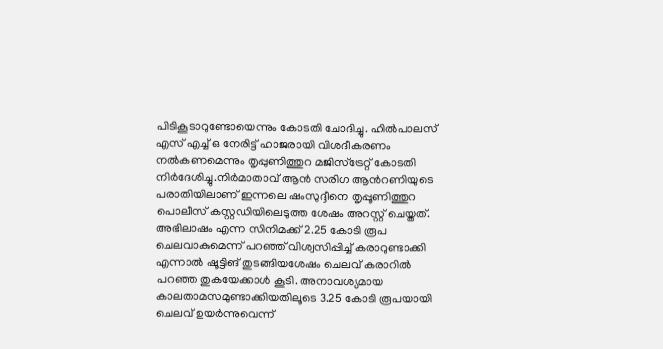പിടികൂടാറുണ്ടോയെന്നും കോടതി ചോദിച്ചു. ഹില്‍പാലസ് എസ് എച്ച്‌ ഒ നേരിട്ട് ഹാജരായി വിശദീകരണം നല്‍കണമെന്നും തൃപ്പുണിത്തുറ മജിസ്‌ട്രേറ്റ് കോടതി നിർദേശിച്ചു.നിർമാതാവ് ആൻ സരിഗ ആന്‍റണിയുടെ പരാതിയിലാണ് ഇന്നലെ ഷംസുദ്ദീനെ തൃപ്പൂണിത്തുറ പൊലീസ് കസ്റ്റഡിയിലെടുത്ത ശേഷം അറസ്റ്റ് ചെയ്തത്. അഭിലാഷം എന്ന സിനിമക്ക് 2.25 കോടി രൂപ ചെലവാകുമെന്ന് പറഞ്ഞ് വിശ്വസിപ്പിച്ച്‌ കരാറുണ്ടാക്കി എന്നാല്‍ ഷൂട്ടിങ് തുടങ്ങിയശേഷം ചെലവ് കരാറില്‍ പറഞ്ഞ തുകയേക്കാള്‍ കൂടി. അനാവശ്യമായ കാലതാമസമുണ്ടാക്കിയതിലൂടെ 3.25 കോടി രൂപയായി ചെലവ് ഉയർന്നുവെന്ന്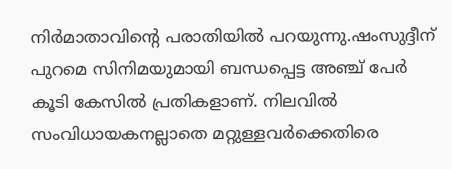നിർമാതാവിന്റെ പരാതിയില്‍ പറയുന്നു.ഷംസുദ്ദീന് പുറമെ സിനിമയുമായി ബന്ധപ്പെട്ട അഞ്ച് പേർ കൂടി കേസില്‍ പ്രതികളാണ്. നിലവില്‍ സംവിധായകനല്ലാതെ മറ്റുള്ളവർക്കെതിരെ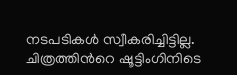നടപടികള്‍ സ്വീകരിച്ചിട്ടില്ല. ചിത്രത്തിന്‍റെ ഷൂട്ടിംഗിനിടെ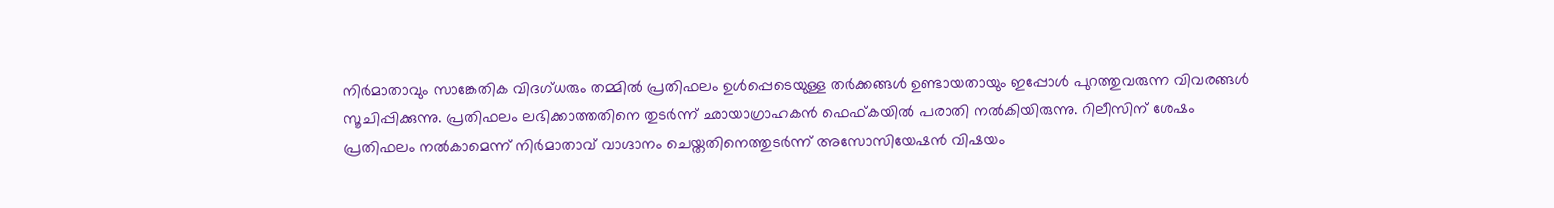നിർമാതാവും സാങ്കേതിക വിദഗ്ധരും തമ്മില്‍ പ്രതിഫലം ഉള്‍പ്പെടെയുള്ള തർക്കങ്ങള്‍ ഉണ്ടായതായും ഇപ്പോള്‍ പുറത്തുവരുന്ന വിവരങ്ങള്‍ സൂചിപ്പിക്കുന്നു. പ്രതിഫലം ലഭിക്കാത്തതിനെ തുടർന്ന് ഛായാഗ്രാഹകൻ ഫെഫ്കയില്‍ പരാതി നല്‍കിയിരുന്നു. റിലീസിന് ശേഷം പ്രതിഫലം നല്‍കാമെന്ന് നിർമാതാവ് വാഗ്ദാനം ചെയ്തതിനെത്തുടർന്ന് അസോസിയേഷൻ വിഷയം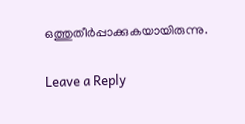ഒത്തുതീർപ്പാക്കുകയായിരുന്നു.

Leave a Reply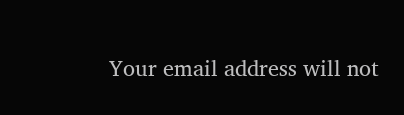Your email address will not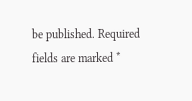be published. Required fields are marked *